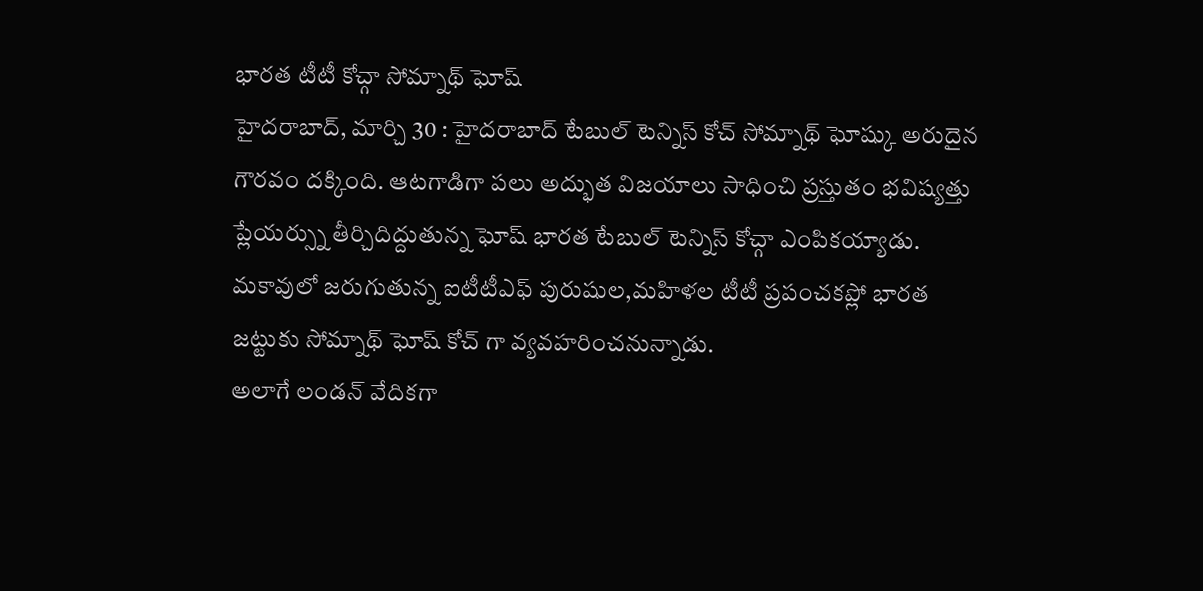భారత టీటీ కోచ్గా సోమ్నాథ్ ఘోష్
హైదరాబాద్, మార్చి 30 : హైదరాబాద్ టేబుల్ టెన్నిస్ కోచ్ సోమ్నాథ్ ఘోష్కు అరుదైన గౌరవం దక్కింది. ఆటగాడిగా పలు అద్భుత విజయాలు సాధించి ప్రస్తుతం భవిష్యత్తు ప్లేయర్స్ను తీర్చిదిద్దుతున్న ఘోష్ భారత టేబుల్ టెన్నిస్ కోచ్గా ఎంపికయ్యాడు. మకావులో జరుగుతున్న ఐటీటీఎఫ్ పురుషుల,మహిళల టీటీ ప్రపంచకప్లో భారత జట్టుకు సోమ్నాథ్ ఘోష్ కోచ్ గా వ్యవహరించనున్నాడు.
అలాగే లండన్ వేదికగా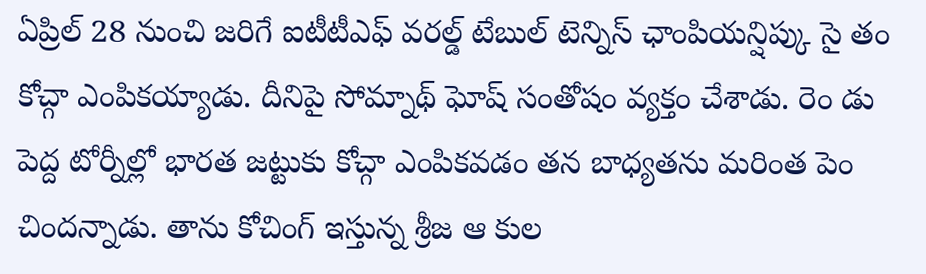ఏప్రిల్ 28 నుంచి జరిగే ఐటీటీఎఫ్ వరల్డ్ టేబుల్ టెన్నిస్ ఛాంపియన్షిప్కు సై తం కోచ్గా ఎంపికయ్యాడు. దీనిపై సోమ్నాథ్ ఘోష్ సంతోషం వ్యక్తం చేశాడు. రెం డు పెద్ద టోర్నీల్లో భారత జట్టుకు కోచ్గా ఎంపికవడం తన బాధ్యతను మరింత పెం చిందన్నాడు. తాను కోచింగ్ ఇస్తున్న శ్రీజ ఆ కుల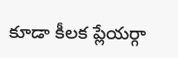కూడా కీలక ప్లేయర్గా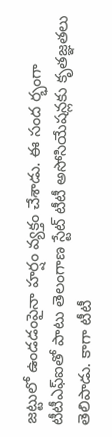జట్టులో ఉండడంపైనా హర్షం వ్యక్తం చేశాడు. ఈ సంద ర్భంగా టీటీఎఫ్ఐతో పాటు తెలంగాణ స్టేట్ టీటీ అసోసియేషన్లకు కృతజ్ఞతలు తెలిపాడు. కాగా టీటీ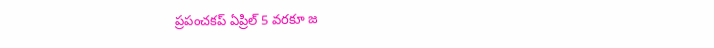ప్రపంచకప్ ఏప్రిల్ 5 వరకూ జ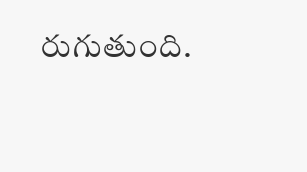రుగుతుంది.